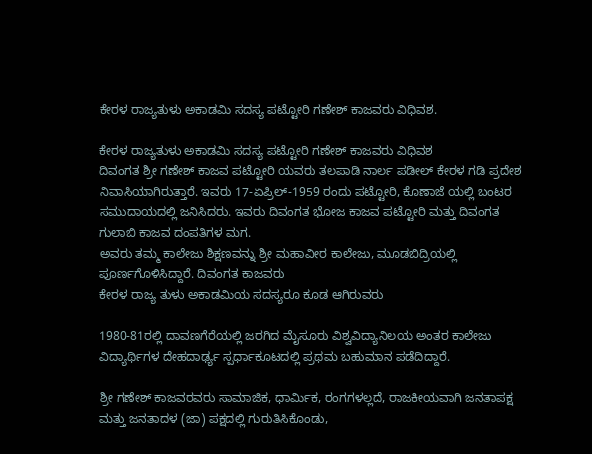ಕೇರಳ ರಾಜ್ಯತುಳು ಅಕಾಡಮಿ ಸದಸ್ಯ ಪಟ್ಟೋರಿ ಗಣೇಶ್ ಕಾಜವರು ವಿಧಿವಶ.

ಕೇರಳ ರಾಜ್ಯತುಳು ಅಕಾಡಮಿ ಸದಸ್ಯ ಪಟ್ಟೋರಿ ಗಣೇಶ್ ಕಾಜವರು ವಿಧಿವಶ
ದಿವಂಗತ ಶ್ರೀ ಗಣೇಶ್ ಕಾಜವ ಪಟ್ಟೋರಿ ಯವರು ತಲಪಾಡಿ ನಾರ್ಲ ಪಡೀಲ್ ಕೇರಳ ಗಡಿ ಪ್ರದೇಶ ನಿವಾಸಿಯಾಗಿರುತ್ತಾರೆ. ಇವರು 17-ಏಪ್ರಿಲ್-1959 ರಂದು ಪಟ್ಟೋರಿ, ಕೊಣಾಜೆ ಯಲ್ಲಿ ಬಂಟರ ಸಮುದಾಯದಲ್ಲಿ ಜನಿಸಿದರು. ಇವರು ದಿವಂಗತ ಭೋಜ ಕಾಜವ ಪಟ್ಟೋರಿ ಮತ್ತು ದಿವಂಗತ ಗುಲಾಬಿ ಕಾಜವ ದಂಪತಿಗಳ ಮಗ.
ಅವರು ತಮ್ಮ ಕಾಲೇಜು ಶಿಕ್ಷಣವನ್ನು ಶ್ರೀ ಮಹಾವೀರ ಕಾಲೇಜು, ಮೂಡಬಿದ್ರಿಯಲ್ಲಿ ಪೂರ್ಣಗೊಳಿಸಿದ್ದಾರೆ. ದಿವಂಗತ ಕಾಜವರು
ಕೇರಳ ರಾಜ್ಯ ತುಳು ಅಕಾಡಮಿಯ ಸದಸ್ಯರೂ ಕೂಡ ಆಗಿರುವರು

1980-81ರಲ್ಲಿ ದಾವಣಗೆರೆಯಲ್ಲಿ ಜರಗಿದ ಮೈಸೂರು ವಿಶ್ವವಿದ್ಯಾನಿಲಯ ಅಂತರ ಕಾಲೇಜು ವಿದ್ಯಾರ್ಥಿಗಳ ದೇಹದಾರ್ಢ್ಯ ಸ್ಪರ್ಧಾಕೂಟದಲ್ಲಿ ಪ್ರಥಮ ಬಹುಮಾನ ಪಡೆದಿದ್ದಾರೆ.

ಶ್ರೀ ಗಣೇಶ್ ಕಾಜವರವರು ಸಾಮಾಜಿಕ, ಧಾರ್ಮಿಕ, ರಂಗಗಳಲ್ಲದೆ, ರಾಜಕೀಯವಾಗಿ ಜನತಾಪಕ್ಷ ಮತ್ತು ಜನತಾದಳ (ಜಾ) ಪಕ್ಷದಲ್ಲಿ ಗುರುತಿಸಿಕೊಂಡು,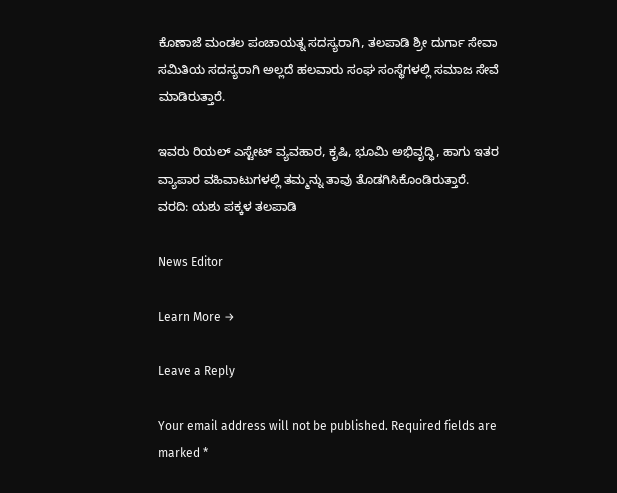ಕೊಣಾಜೆ ಮಂಡಲ ಪಂಚಾಯತ್ನ ಸದಸ್ಯರಾಗಿ, ತಲಪಾಡಿ ಶ್ರೀ ದುರ್ಗಾ ಸೇವಾ ಸಮಿತಿಯ ಸದಸ್ಯರಾಗಿ ಅಲ್ಲದೆ ಹಲವಾರು ಸಂಘ ಸಂಸ್ಥೆಗಳಲ್ಲಿ ಸಮಾಜ ಸೇವೆ ಮಾಡಿರುತ್ತಾರೆ.

ಇವರು ರಿಯಲ್ ಎಸ್ಟೇಟ್ ವ್ಯವಹಾರ, ಕೃಷಿ, ಭೂಮಿ ಅಭಿವೃದ್ಧಿ, ಹಾಗು ಇತರ ವ್ಯಾಪಾರ ವಹಿವಾಟುಗಳಲ್ಲಿ ತಮ್ಮನ್ನು ತಾವು ತೊಡಗಿಸಿಕೊಂಡಿರುತ್ತಾರೆ.
ವರದಿ: ಯಶು ಪಕ್ಕಳ ತಲಪಾಡಿ

News Editor

Learn More →

Leave a Reply

Your email address will not be published. Required fields are marked *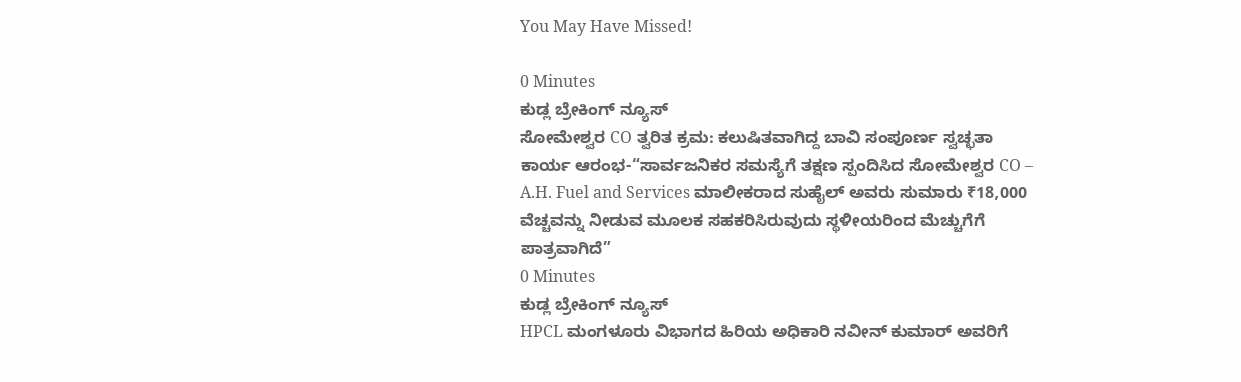You May Have Missed!

0 Minutes
ಕುಡ್ಲ ಬ್ರೇಕಿಂಗ್ ನ್ಯೂಸ್
ಸೋಮೇಶ್ವರ CO ತ್ವರಿತ ಕ್ರಮ: ಕಲುಷಿತವಾಗಿದ್ದ ಬಾವಿ ಸಂಪೂರ್ಣ ಸ್ವಚ್ಛತಾ ಕಾರ್ಯ ಆರಂಭ-“ಸಾರ್ವಜನಿಕರ ಸಮಸ್ಯೆಗೆ ತಕ್ಷಣ ಸ್ಪಂದಿಸಿದ ಸೋಮೇಶ್ವರ CO – A.H. Fuel and Services ಮಾಲೀಕರಾದ ಸುಹೈಲ್ ಅವರು ಸುಮಾರು ₹18,000 ವೆಚ್ಚವನ್ನು ನೀಡುವ ಮೂಲಕ ಸಹಕರಿಸಿರುವುದು ಸ್ಥಳೀಯರಿಂದ ಮೆಚ್ಚುಗೆಗೆ ಪಾತ್ರವಾಗಿದೆ”
0 Minutes
ಕುಡ್ಲ ಬ್ರೇಕಿಂಗ್ ನ್ಯೂಸ್
HPCL ಮಂಗಳೂರು ವಿಭಾಗದ ಹಿರಿಯ ಅಧಿಕಾರಿ ನವೀನ್ ಕುಮಾರ್ ಅವರಿಗೆ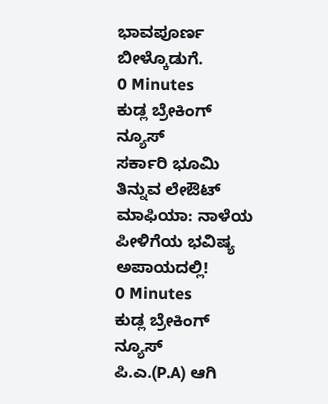ಭಾವಪೂರ್ಣ ಬೀಳ್ಕೊಡುಗೆ.
0 Minutes
ಕುಡ್ಲ ಬ್ರೇಕಿಂಗ್ ನ್ಯೂಸ್
ಸರ್ಕಾರಿ ಭೂಮಿ ತಿನ್ನುವ ಲೇಔಟ್ ಮಾಫಿಯಾ: ನಾಳೆಯ ಪೀಳಿಗೆಯ ಭವಿಷ್ಯ ಅಪಾಯದಲ್ಲಿ!
0 Minutes
ಕುಡ್ಲ ಬ್ರೇಕಿಂಗ್ ನ್ಯೂಸ್
ಪಿ.ಎ.(P.A) ಆಗಿ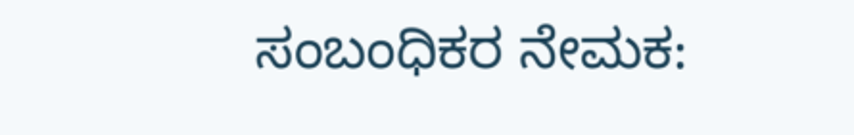ಸಂಬಂಧಿಕರ ನೇಮಕ: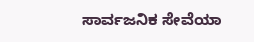ಸಾರ್ವಜನಿಕ ಸೇವೆಯಾ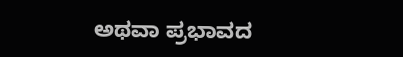ಅಥವಾ ಪ್ರಭಾವದ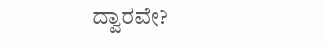ದ್ವಾರವೇ?